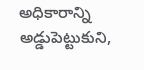అధికారాన్ని అడ్డుపెట్టుకుని,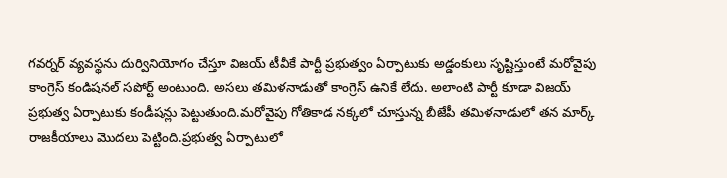గవర్నర్ వ్యవస్థను దుర్వినియోగం చేస్తూ విజయ్ టీవీకే పార్టీ ప్రభుత్వం ఏర్పాటుకు అడ్డంకులు సృష్టిస్తుంటే మరోవైపు కాంగ్రెస్ కండిషనల్ సపోర్ట్ అంటుంది. అసలు తమిళనాడుతో కాంగ్రెస్ ఉనికే లేదు. అలాంటి పార్టీ కూడా విజయ్ ప్రభుత్వ ఏర్పాటుకు కండీషన్లు పెట్టుతుంది.మరోవైపు గోతికాడ నక్కలో చూస్తున్న బీజేపీ తమిళనాడులో తన మార్క్ రాజకీయాలు మొదలు పెట్టింది.ప్రభుత్వ ఏర్పాటులో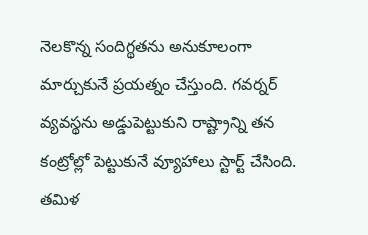నెలకొన్న సందిగ్థతను అనుకూలంగా మార్చుకునే ప్రయత్నం చేస్తుంది. గవర్నర్ వ్యవస్థను అడ్డుపెట్టుకుని రాష్ట్రాన్ని తన కంట్రోల్లో పెట్టుకునే వ్యూహాలు స్టార్ట్ చేసింది.
తమిళ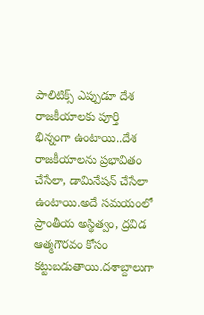పాలిటిక్స్ ఎప్పుడూ దేశ రాజకీయాలకు పూర్తి భిన్నంగా ఉంటాయి..దేశ రాజకీయాలను ప్రభావితం చేసేలా, డామినేషన్ చేసేలా ఉంటాయి.అదే సమయంలో ప్రాంతీయ అస్థిత్వం, ద్రవిడ ఆత్మగౌరవం కోసం కట్టుబడుతాయి.దశాబ్దాలుగా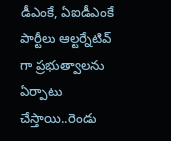డీఎంకే, ఏఐడీఎంకే పార్టీలు ఆల్టర్నేటివ్ గా ప్రభుత్వాలను ఏర్పాటు చేస్తాయి..రెండు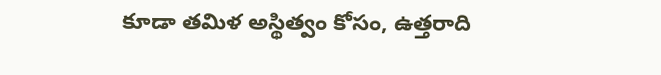కూడా తమిళ అస్థిత్వం కోసం, ఉత్తరాది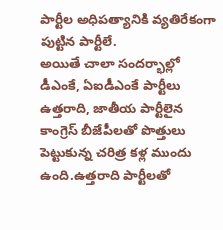పార్టీల అధిపత్యానికి వ్యతిరేకంగా పుట్టిన పార్టీలే.
అయితే చాలా సందర్భాల్లో డీఎంకే, ఏఐడీఎంకే పార్టీలు ఉత్తరాది, జాతీయ పార్టీలైన కాంగ్రెస్ బీజేపీలతో పొత్తులు పెట్టుకున్న చరిత్ర కళ్ల ముందు ఉంది.ఉత్తరాది పార్టీలతో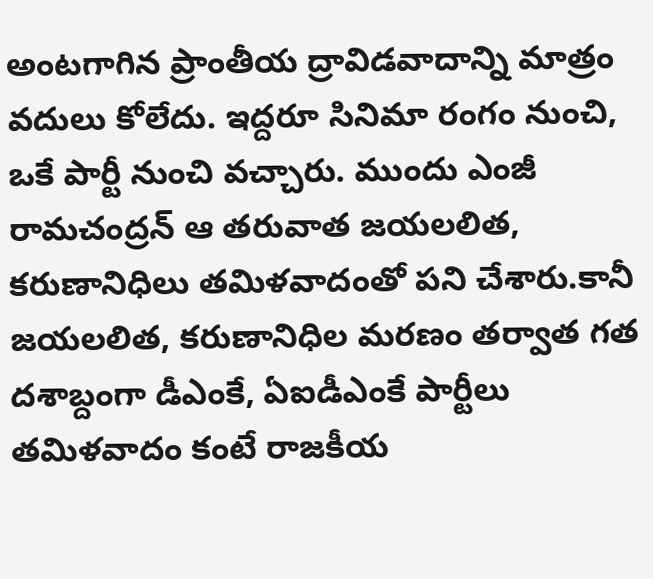అంటగాగిన ప్రాంతీయ ద్రావిడవాదాన్ని మాత్రం వదులు కోలేదు. ఇద్దరూ సినిమా రంగం నుంచి, ఒకే పార్టీ నుంచి వచ్చారు. ముందు ఎంజీ రామచంద్రన్ ఆ తరువాత జయలలిత, కరుణానిధిలు తమిళవాదంతో పని చేశారు.కానీ జయలలిత, కరుణానిధిల మరణం తర్వాత గత దశాబ్దంగా డీఎంకే, ఏఐడీఎంకే పార్టీలు తమిళవాదం కంటే రాజకీయ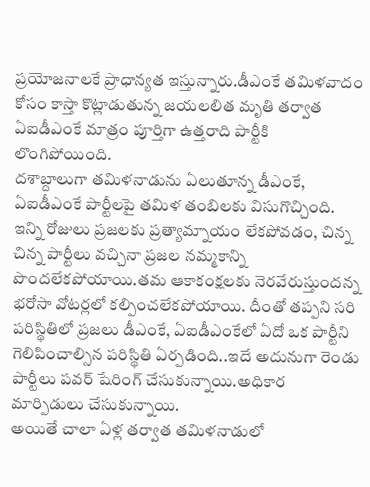ప్రయోజనాలకే ప్రాధాన్యత ఇస్తున్నారు.డీఎంకే తమిళవాదం కోసం కాస్తా కొట్లాడుతున్న జయలలిత మృతి తర్వాత ఏఐడీఎంకే మాత్రం పూర్తిగా ఉత్తరాది పార్టీకి లొంగిపోయింది.
దశాబ్దాలుగా తమిళనాడును ఏలుతూన్న డీఎంకే, ఏఐడీఎంకే పార్టీలపై తమిళ తంబిలకు విసుగొచ్చింది. ఇన్ని రోజులు ప్రజలకు ప్రత్యామ్నాయం లేకపోవడం, చిన్న చిన్న పార్టీలు వచ్చినా ప్రజల నమ్మకాన్ని పొందలేకపోయాయి.తమ ఆకాకంక్షలకు నెరవేరుస్తుందన్న భరోసా వోటర్లలో కల్పించలేకపోయాయి. దీంతో తప్పని సరి పరిస్థితిలో ప్రజలు డీఎంకే, ఏఐడీఎంకేలో ఏదో ఒక పార్టీని గెలిపించాల్సిన పరిస్థితి ఏర్పడింది..ఇదే అదునుగా రెండు పార్టీలు పవర్ షేరింగ్ చేసుకున్నాయి.అధికార మార్పిడులు చేసుకున్నాయి.
అయితే చాలా ఏళ్ల తర్వాత తమిళనాడులో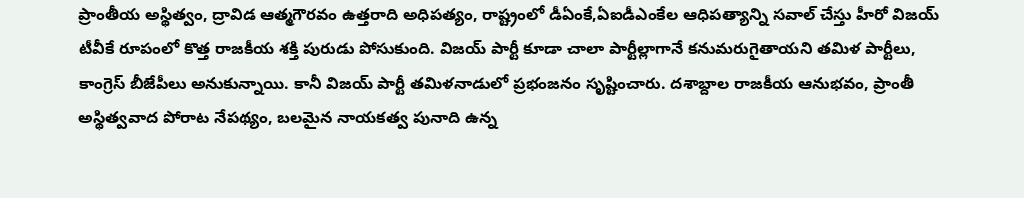ప్రాంతీయ అస్థిత్వం, ద్రావిడ ఆత్మగౌరవం ఉత్తరాది అధిపత్యం, రాష్ట్రంలో డీఏంకే,ఏఐడీఎంకేల ఆధిపత్యాన్ని సవాల్ చేస్తు హీరో విజయ్ టీవీకే రూపంలో కొత్త రాజకీయ శక్తి పురుడు పోసుకుంది. విజయ్ పార్టీ కూడా చాలా పార్టీల్లాగానే కనుమరుగైతాయని తమిళ పార్టీలు, కాంగ్రెస్ బీజేపీలు అనుకున్నాయి. కానీ విజయ్ పార్టీ తమిళనాడులో ప్రభంజనం సృష్టించారు. దశాబ్దాల రాజకీయ ఆనుభవం, ప్రాంతీ అస్థిత్వవాద పోరాట నేపథ్యం, బలమైన నాయకత్వ పునాది ఉన్న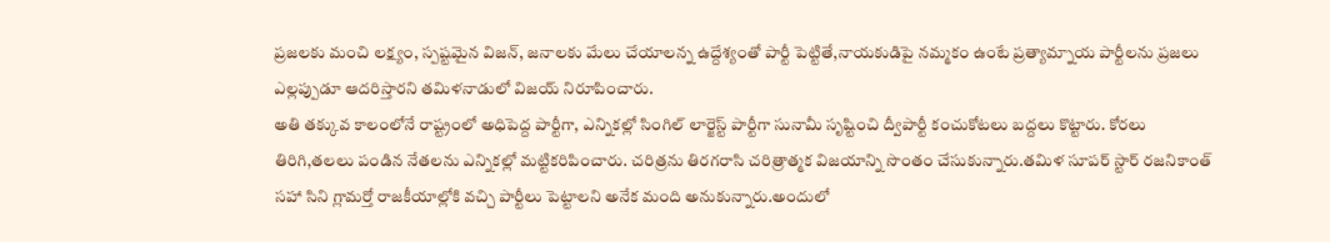ప్రజలకు మంచి లక్ష్యం, స్పష్టమైన విజన్, జనాలకు మేలు చేయాలన్న ఉద్దేశ్యంతో పార్టీ పెట్టితే,నాయకుడిపై నమ్మకం ఉంటే ప్రత్యామ్నాయ పార్టీలను ప్రజలు ఎల్లప్పుడూ ఆదరిస్తారని తమిళనాడులో విజయ్ నిరూపించారు.
అతి తక్కువ కాలంలోనే రాష్ట్రంలో అధిపెద్ద పార్టీగా, ఎన్నికల్లో సింగిల్ లార్జెస్ట్ పార్టీగా సునామీ సృష్టించి ద్వీపార్టీ కంచుకోటలు బద్దలు కొట్టారు. కోరలు తిరిగి,తలలు పండిన నేతలను ఎన్నికల్లో మట్టికరిపించారు. చరిత్రను తిరగరాసి చరిత్రాత్మక విజయాన్ని సొంతం చేసుకున్నారు.తమిళ సూపర్ స్టార్ రజనికాంత్ సహా సిని గ్లామర్తో రాజకీయాల్లోకి వచ్చి పార్టీలు పెట్టాలని అనేక మంది అనుకున్నారు.అందులో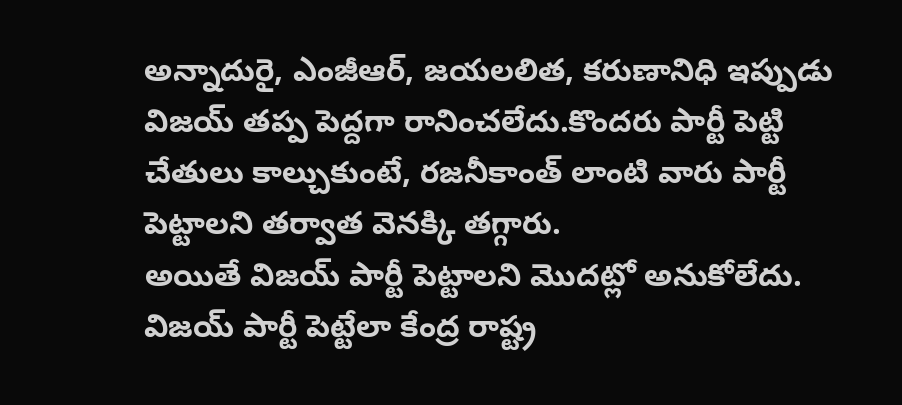అన్నాదురై, ఎంజీఆర్, జయలలిత, కరుణానిధి ఇప్పుడు విజయ్ తప్ప పెద్దగా రానించలేదు.కొందరు పార్టీ పెట్టి చేతులు కాల్చుకుంటే, రజనీకాంత్ లాంటి వారు పార్టీ పెట్టాలని తర్వాత వెనక్కి తగ్గారు.
అయితే విజయ్ పార్టీ పెట్టాలని మొదట్లో అనుకోలేదు. విజయ్ పార్టీ పెట్టేలా కేంద్ర రాష్ట్ర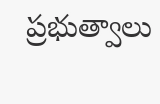ప్రభుత్వాలు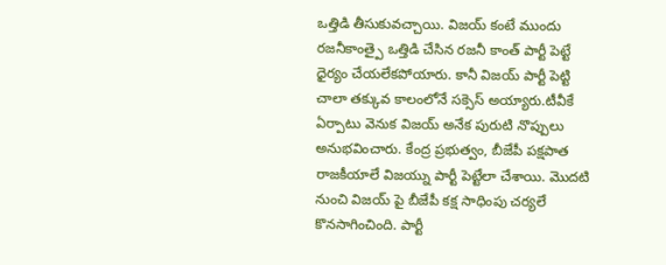ఒత్తిడి తీసుకువచ్చాయి. విజయ్ కంటే ముందు రజనీకాంత్పై ఒత్తిడి చేసిన రజనీ కాంత్ పార్టీ పెట్టే ధైర్యం చేయలేకపోయారు. కానీ విజయ్ పార్టీ పెట్టి చాలా తక్కువ కాలంలోనే సక్సెస్ అయ్యారు.టీవీకే ఏర్పాటు వెనుక విజయ్ అనేక పురుటి నొప్పులు అనుభవించారు. కేంద్ర ప్రభుత్వం, బీజేపీ పక్షపాత రాజకీయాలే విజయ్ను పార్టీ పెట్టేలా చేశాయి. మొదటి నుంచి విజయ్ పై బీజేపీ కక్ష సాధింపు చర్యలే కొనసాగించింది. పార్టీ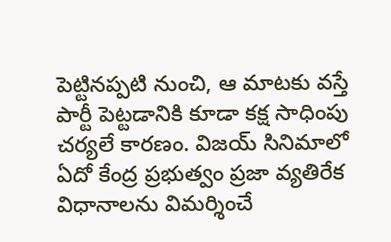పెట్టినప్పటి నుంచి, ఆ మాటకు వస్తే పార్టీ పెట్టడానికి కూడా కక్ష సాధింపు చర్యలే కారణం. విజయ్ సినిమాలో ఏదో కేంద్ర ప్రభుత్వం ప్రజా వ్యతిరేక విధానాలను విమర్శించే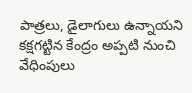పాత్రలు, డైలాగులు ఉన్నాయని కక్షగట్టిన కేంద్రం అప్పటి నుంచి వేధింపులు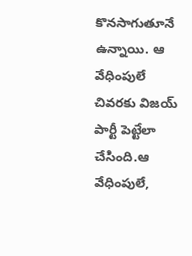కొనసాగుతూనే ఉన్నాయి. ఆ వేధింపులే చివరకు విజయ్ పార్టీ పెట్టేలా చేసింది.ఆ వేధింపులే,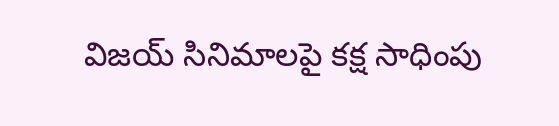విజయ్ సినిమాలపై కక్ష సాధింపు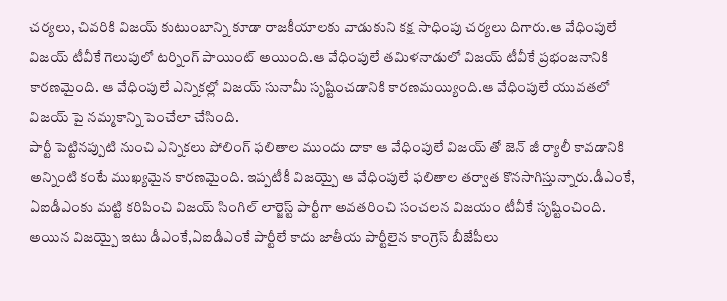చర్యలు, చివరికి విజయ్ కుటుంబాన్ని కూడా రాజకీయాలకు వాడుకుని కక్ష సాధింపు చర్యలు దిగారు.ఆ వేధింపులే విజయ్ టీవీకే గెలుపులో టర్నింగ్ పాయింట్ అయింది.ఆ వేధింపులే తమిళనాడులో విజయ్ టీవీకే ప్రభంజనానికి కారణమైంది. ఆ వేధింపులే ఎన్నికల్లో విజయ్ సునామీ సృష్టించడానికి కారణమయ్యింది.ఆ వేధింపులే యువతలో విజయ్ పై నమ్మకాన్ని పెంచేలా చేసింది.
పార్టీ పెట్టినప్పుటి నుంచి ఎన్నికలు పోలింగ్ ఫలితాల ముందు దాకా ఆ వేధింపులే విజయ్ తో జెన్ జీ ర్యాలీ కావడానికి అన్నింటి కంటే ముఖ్యమైన కారణమైంది. ఇప్పటీకీ విజయ్పై ఆ వేధింపులే ఫలితాల తర్వాత కొనసాగిస్తున్నారు.డీఎంకే, ఏఐడీఎంకు మట్టి కరిపించి విజయ్ సింగిల్ లార్జెస్ట్ పార్టీగా అవతరించి సంచలన విజయం టీవీకే సృష్టించింది. అయిన విజయ్పై ఇటు డీఎంకే,ఏఐడీఎంకే పార్టీలే కాదు జాతీయ పార్టీలైన కాంగ్రెస్ బీజేపీలు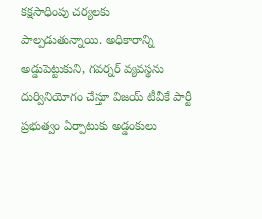కక్షసాధింపు చర్యలకు పాల్పడుతున్నాయి. అధికారాన్ని అడ్డుపెట్టుకుని, గవర్నర్ వ్యవస్థను దుర్వినియోగం చేస్తూ విజయ్ టీవీకే పార్టీ ప్రభుత్వం ఏర్పాటుకు అడ్డంకులు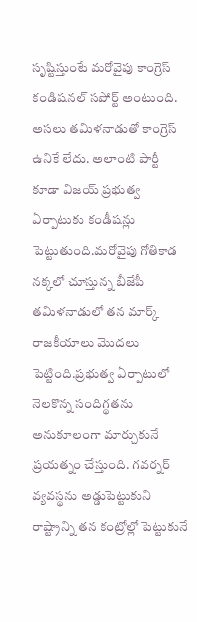సృష్టిస్తుంటే మరోవైపు కాంగ్రెస్ కండిషనల్ సపోర్ట్ అంటుంది. అసలు తమిళనాడుతో కాంగ్రెస్ ఉనికే లేదు. అలాంటి పార్టీ కూడా విజయ్ ప్రభుత్వ ఏర్పాటుకు కండీషన్లు పెట్టుతుంది.మరోవైపు గోతికాడ నక్కలో చూస్తున్న బీజేపీ తమిళనాడులో తన మార్క్ రాజకీయాలు మొదలు పెట్టింది.ప్రభుత్వ ఏర్పాటులో నెలకొన్న సందిగ్థతను అనుకూలంగా మార్చుకునే ప్రయత్నం చేస్తుంది. గవర్నర్ వ్యవస్థను అడ్డుపెట్టుకుని రాష్ట్రాన్ని తన కంట్రోల్లో పెట్టుకునే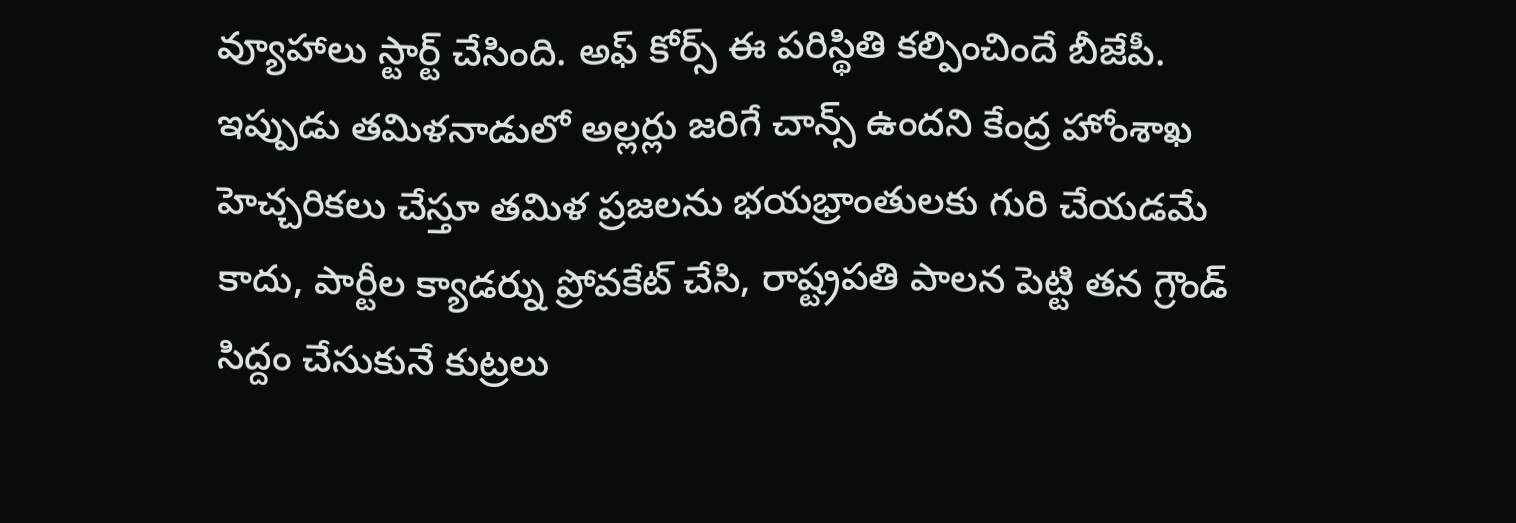వ్యూహాలు స్టార్ట్ చేసింది. అఫ్ కోర్స్ ఈ పరిస్థితి కల్పించిందే బీజేపీ. ఇప్పుడు తమిళనాడులో అల్లర్లు జరిగే చాన్స్ ఉందని కేంద్ర హోంశాఖ హెచ్చరికలు చేస్తూ తమిళ ప్రజలను భయభ్రాంతులకు గురి చేయడమే కాదు, పార్టీల క్యాడర్ను ప్రోవకేట్ చేసి, రాష్ట్రపతి పాలన పెట్టి తన గ్రౌండ్ సిద్దం చేసుకునే కుట్రలు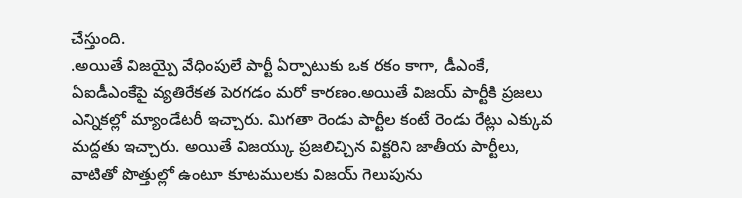చేస్తుంది.
.అయితే విజయ్పై వేధింపులే పార్టీ ఏర్పాటుకు ఒక రకం కాగా, డీఎంకే, ఏఐడీఎంకేపై వ్యతిరేకత పెరగడం మరో కారణం.అయితే విజయ్ పార్టీకి ప్రజలు ఎన్నికల్లో మ్యాండేటరీ ఇచ్చారు. మిగతా రెండు పార్టీల కంటే రెండు రేట్లు ఎక్కువ మద్దతు ఇచ్చారు. అయితే విజయ్కు ప్రజలిచ్చిన విక్టరిని జాతీయ పార్టీలు, వాటితో పొత్తుల్లో ఉంటూ కూటములకు విజయ్ గెలుపును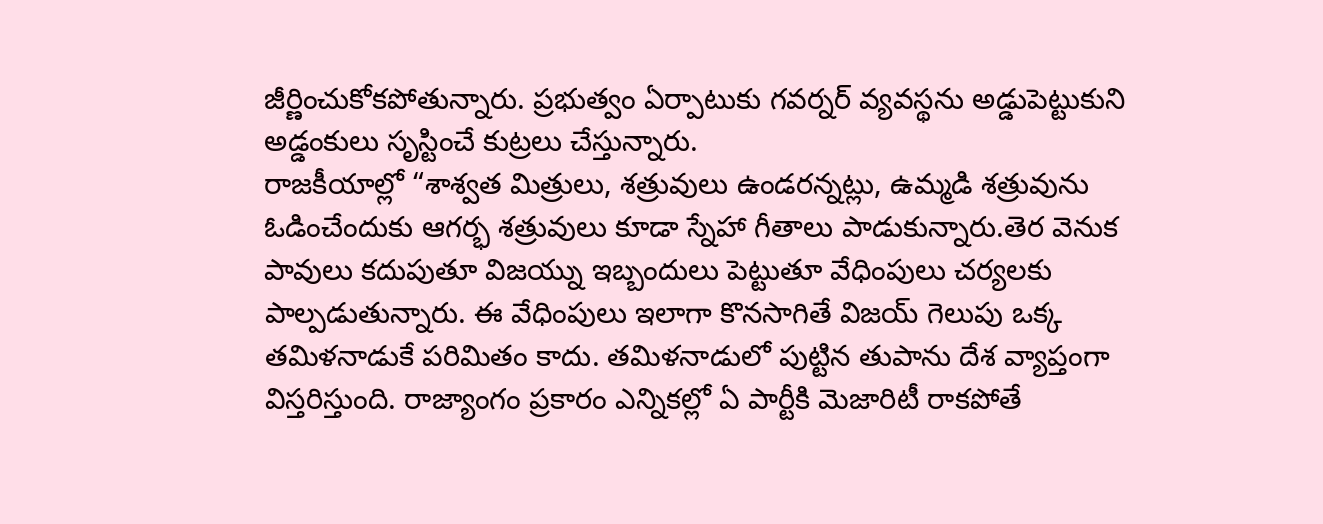జీర్ణించుకోకపోతున్నారు. ప్రభుత్వం ఏర్పాటుకు గవర్నర్ వ్యవస్థను అడ్డుపెట్టుకుని అడ్డంకులు సృస్టించే కుట్రలు చేస్తున్నారు.
రాజకీయాల్లో “శాశ్వత మిత్రులు, శత్రువులు ఉండరన్నట్లు, ఉమ్మడి శత్రువును ఓడించేందుకు ఆగర్భ శత్రువులు కూడా స్నేహా గీతాలు పాడుకున్నారు.తెర వెనుక పావులు కదుపుతూ విజయ్ను ఇబ్బందులు పెట్టుతూ వేధింపులు చర్యలకు పాల్పడుతున్నారు. ఈ వేధింపులు ఇలాగా కొనసాగితే విజయ్ గెలుపు ఒక్క తమిళనాడుకే పరిమితం కాదు. తమిళనాడులో పుట్టిన తుపాను దేశ వ్యాప్తంగా విస్తరిస్తుంది. రాజ్యాంగం ప్రకారం ఎన్నికల్లో ఏ పార్టీకి మెజారిటీ రాకపోతే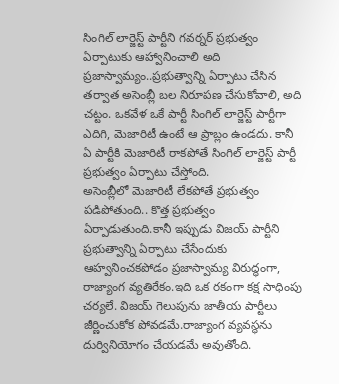సింగిల్ లార్జెస్ట్ పార్టీని గవర్నర్ ప్రభుత్వం ఏర్పాటుకు ఆహ్వానించాలి అది ప్రజాస్వామ్యం..ప్రభుత్వాన్ని ఏర్పాటు చేసిన తర్వాత అసెంబ్లీ బల నిరూపణ చేసుకోవాలి, అది చట్టం. ఒకవేళ ఒకే పార్టీ సింగిల్ లార్జెస్ట్ పార్టీగా ఎదిగి, మెజారిటీ ఉంటే ఆ ప్రాబ్లం ఉండదు. కానీ ఏ పార్టీకి మెజారిటీ రాకపోతే సింగిల్ లార్జెస్ట్ పార్టీ ప్రభుత్వం ఏర్పాటు చేస్తోంది.
అసెంబ్లీలో మెజారిటీ లేకపోతే ప్రభుత్వం పడిపోతుంది.. కొత్త ప్రభుత్వం ఏర్పాడుతుంది.కానీ ఇప్పుడు విజయ్ పార్టీని ప్రభుత్వాన్ని ఏర్పాటు చేసేందుకు ఆహ్వనించకపోడం ప్రజాస్వామ్య విరుద్ధంగా, రాజ్యాంగ వ్యతిరేకం.ఇది ఒక రకంగా కక్ష సాధింపు చర్యలే. విజయ్ గెలుపును జాతీయ పార్టీలు జీర్ణించుకోక పోవడమే.రాజ్యాంగ వ్యవస్థను దుర్వినియోగం చేయడమే అవుతోంది.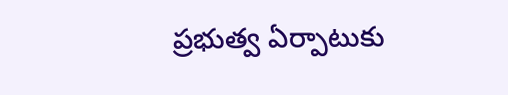ప్రభుత్వ ఏర్పాటుకు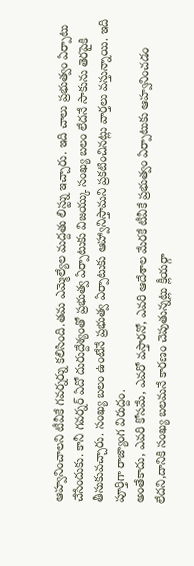ఆహ్వనించాలని టీవీకే గవర్నర్ను కలిసింది.తమ ఎమ్మెల్యేల మద్దతు లిస్ట్ను ఇచ్చారు. ఇది చాలు ప్రభుత్వం ఏర్పాటు చేసేందుకు. కానీ గవర్నర్ ఏదో దురుద్దేశ్యంతో ప్రభుత్వ ఏర్పాటుకు విజయ్కు సంఖ్య బలం లేదనే సాకును తెరపైకి తీసుకువచ్చారు. సంఖ్య బలం ఉంటేనే ప్రభుత్వ ఏర్పాటుకు ఆహ్వానిస్తామని ప్రకటించినట్లు వార్తలు వస్తున్నాయి. ఇది పూర్తిగా రాజ్యాంగ విరుద్దం.
అంతేకాదు, ఎవరి కోసమే, ఎవరో వస్తారనో, ఎవరి ఆదేశాల మేరకే టీవీకే ప్రభుత్వం ఏర్పాటుకు ఆహ్వనించడం లేదని,దానికి సంఖ్య బలమనే కారణం చెపుతున్నట్లు క్లీయర్గా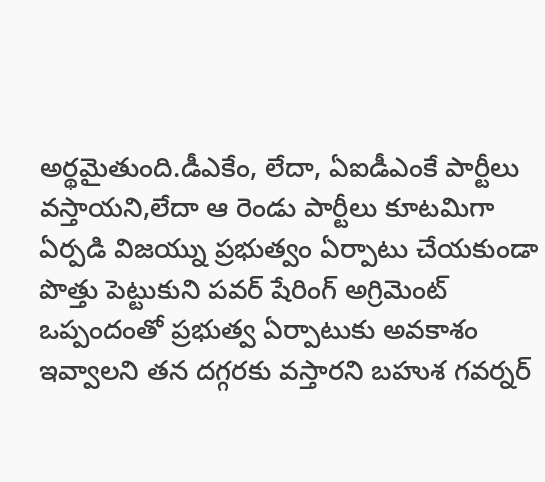అర్థమైతుంది.డీఎకేం, లేదా, ఏఐడీఎంకే పార్టీలు వస్తాయని,లేదా ఆ రెండు పార్టీలు కూటమిగా ఏర్పడి విజయ్ను ప్రభుత్వం ఏర్పాటు చేయకుండా పొత్తు పెట్టుకుని పవర్ షేరింగ్ అగ్రిమెంట్ ఒప్పందంతో ప్రభుత్వ ఏర్పాటుకు అవకాశం ఇవ్వాలని తన దగ్గరకు వస్తారని బహుశ గవర్నర్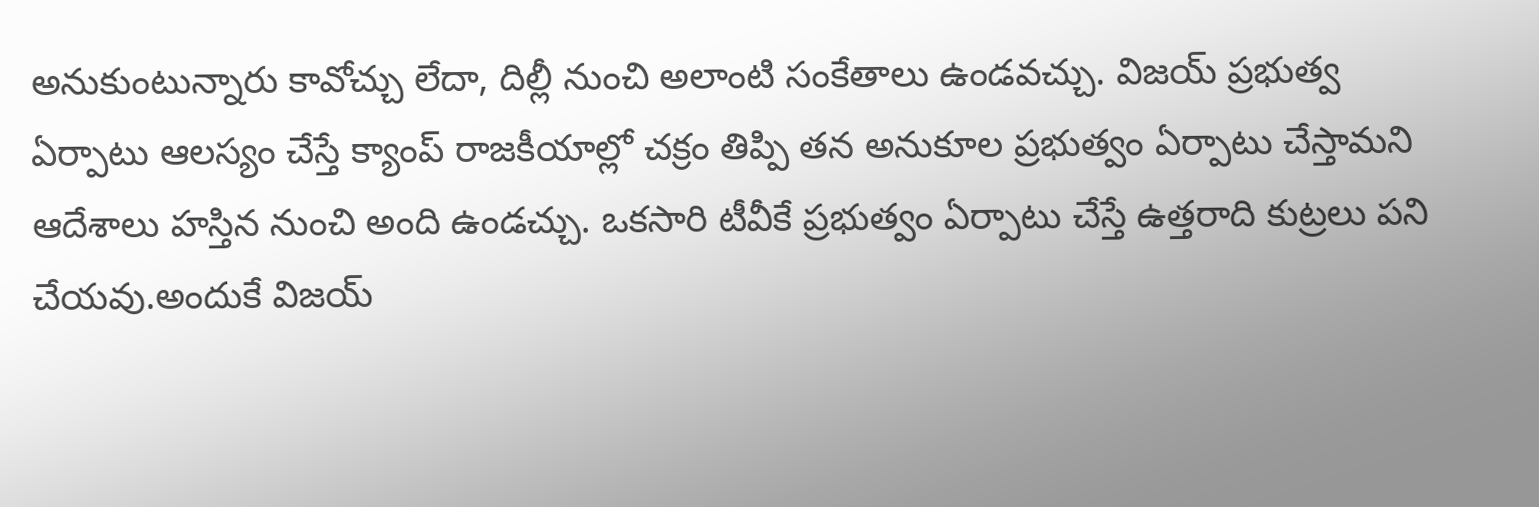అనుకుంటున్నారు కావోచ్చు లేదా, దిల్లీ నుంచి అలాంటి సంకేతాలు ఉండవచ్చు. విజయ్ ప్రభుత్వ ఏర్పాటు ఆలస్యం చేస్తే క్యాంప్ రాజకీయాల్లో చక్రం తిప్పి తన అనుకూల ప్రభుత్వం ఏర్పాటు చేస్తామని ఆదేశాలు హస్తిన నుంచి అంది ఉండచ్చు. ఒకసారి టీవీకే ప్రభుత్వం ఏర్పాటు చేస్తే ఉత్తరాది కుట్రలు పని చేయవు.అందుకే విజయ్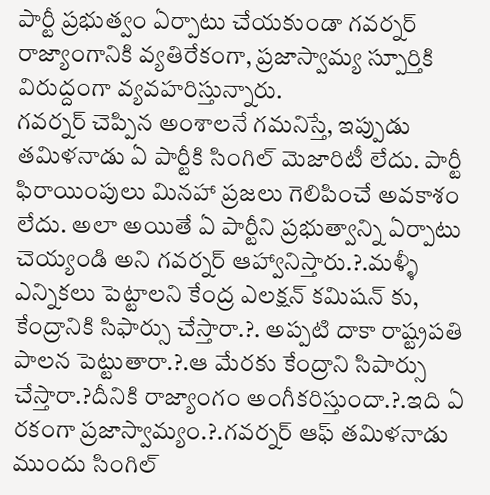పార్టీ ప్రభుత్వం ఏర్పాటు చేయకుండా గవర్నర్ రాజ్యాంగానికి వ్యతిరేకంగా, ప్రజాస్వామ్య స్పూర్తికి విరుద్దంగా వ్యవహరిస్తున్నారు.
గవర్నర్ చెప్పిన అంశాలనే గమనిస్తే, ఇప్పుడు తమిళనాడు ఏ పార్టీకి సింగిల్ మెజారిటీ లేదు. పార్టీ ఫిరాయింపులు మినహా ప్రజలు గెలిపించే అవకాశం లేదు. అలా అయితే ఏ పార్టీని ప్రభుత్వాన్ని ఏర్పాటు చెయ్యండి అని గవర్నర్ ఆహ్వానిస్తారు.?.మళ్ళీ ఎన్నికలు పెట్టాలని కేంద్ర ఎలక్షన్ కమిషన్ కు, కేంద్రానికి సిఫార్సు చేస్తారా.?. అప్పటి దాకా రాష్ట్రపతి పాలన పెట్టుతారా.?.ఆ మేరకు కేంద్రాని సిపార్సు చేస్తారా.?దీనికి రాజ్యాంగం అంగీకరిస్తుందా.?.ఇది ఏ రకంగా ప్రజాస్వామ్యం.?.గవర్నర్ ఆఫ్ తమిళనాడు ముందు సింగిల్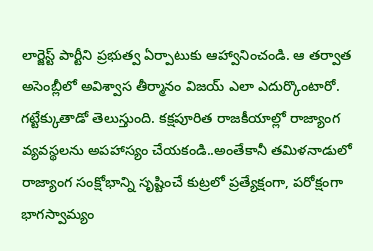లార్జెస్ట్ పార్టీని ప్రభుత్వ ఏర్పాటుకు ఆహ్వానించండి. ఆ తర్వాత అసెంబ్లీలో అవిశ్వాస తీర్మానం విజయ్ ఎలా ఎదుర్కొంటారో. గట్టేక్కుతాడో తెలుస్తుంది. కక్షపూరిత రాజకీయాల్లో రాజ్యాంగ వ్యవస్థలను అపహాస్యం చేయకండి..అంతేకానీ తమిళనాడులో రాజ్యాంగ సంక్షోభాన్ని సృష్టించే కుట్రలో ప్రత్యేక్షంగా, పరోక్షంగా భాగస్వామ్యం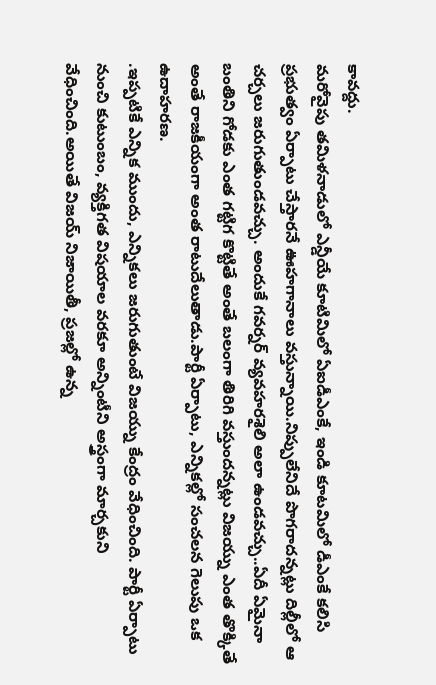కావద్దు.
మరోవైపు తమిళనాడులో ఎన్డీయే కూటిమిలో ఏఐడీఎంకే, ఇండి కూటమిలో డీఎంకే కలిసి ప్రభుత్వం ఏర్పాటు చేస్తారనే ఊహగానాలు వస్తున్నాయి.నిప్పులేనిదే పొగరాదన్నట్లు దిల్లీలో ఆ చర్చలు జరుగుతుండవచ్చు. అందుకే గవర్నర్ వ్యవహరశైలి అలా ఉండవచ్చు..ఏదీ ఏమైనా బంతిని గోడకు ఎంత గట్టిగ కొట్టితే అంతే బలంగా తిరిగి వస్తుందన్నట్లు విజయ్ను ఎంత తొక్కితే అంతే రాజకీయంగా అంత రాటుదేలుతాడు.పార్టీ ఏర్పాటు, ఎన్నికల్లో సంచలన గెలుపు ఒక ఉదాహరణ.
.ఇప్పటికే ఎన్నిక ముందు, ఎన్నికలు జరుగుతుంటే విజయ్ను కేంద్రం వేధించింది. పార్టీ ఏర్పాటు నుంచి కుటుంబం, వ్యక్తిగత విషయాల వరకూ అన్నింటీని అస్త్రంగా మార్చకుని వేధించింది.అయితే విజయ్ నిజాయితీ, ప్రజల్లో ఉన్న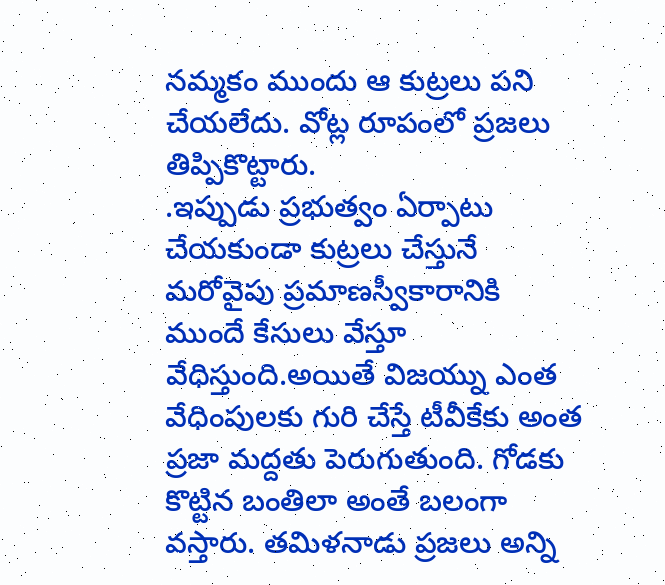నమ్మకం ముందు ఆ కుట్రలు పని చేయలేదు. వోట్ల రూపంలో ప్రజలు తిప్పికొట్టారు.
.ఇప్పుడు ప్రభుత్వం ఏర్పాటు చేయకుండా కుట్రలు చేస్తునే మరోవైపు ప్రమాణస్వీకారానికి ముందే కేసులు వేస్తూ వేధిస్తుంది.అయితే విజయ్ను ఎంత వేధింపులకు గురి చేస్తే టీవీకేకు అంత ప్రజా మద్దతు పెరుగుతుంది. గోడకు కొట్టిన బంతిలా అంతే బలంగా వస్తారు. తమిళనాడు ప్రజలు అన్ని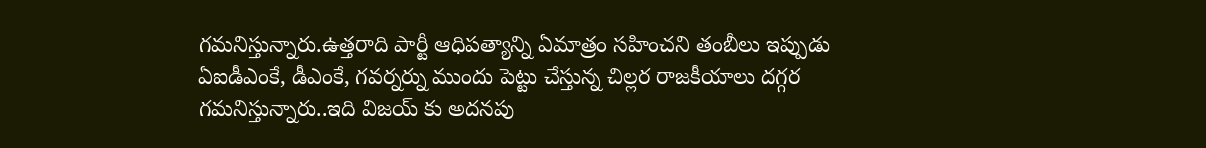గమనిస్తున్నారు.ఉత్తరాది పార్టీ ఆధిపత్యాన్ని ఏమాత్రం సహించని తంబీలు ఇప్పుడు ఏఐడీఎంకే, డీఎంకే, గవర్నర్ను ముందు పెట్టు చేస్తున్న చిల్లర రాజకీయాలు దగ్గర గమనిస్తున్నారు..ఇది విజయ్ కు అదనపు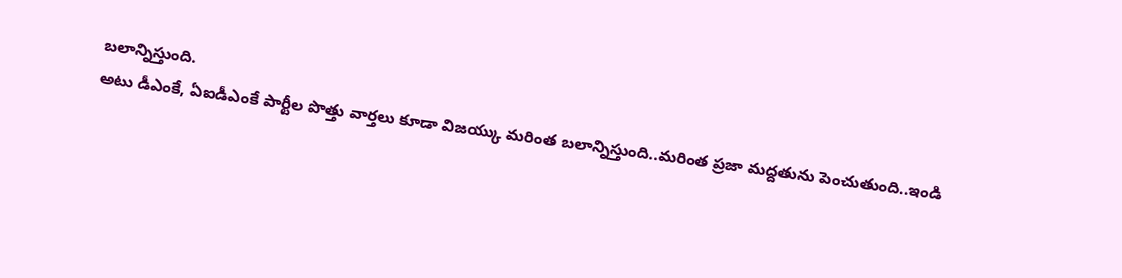బలాన్నిస్తుంది.
అటు డీఎంకే, ఏఐడీఎంకే పార్టీల పొత్తు వార్తలు కూడా విజయ్కు మరింత బలాన్నిస్తుంది..మరింత ప్రజా మద్దతును పెంచుతుంది..ఇండి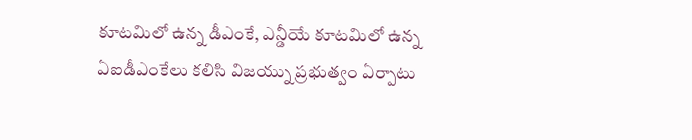కూటమిలో ఉన్న డీఎంకే, ఎన్డీయే కూటమిలో ఉన్న ఏఐడీఎంకేలు కలిసి విజయ్ను ప్రభుత్వం ఏర్పాటు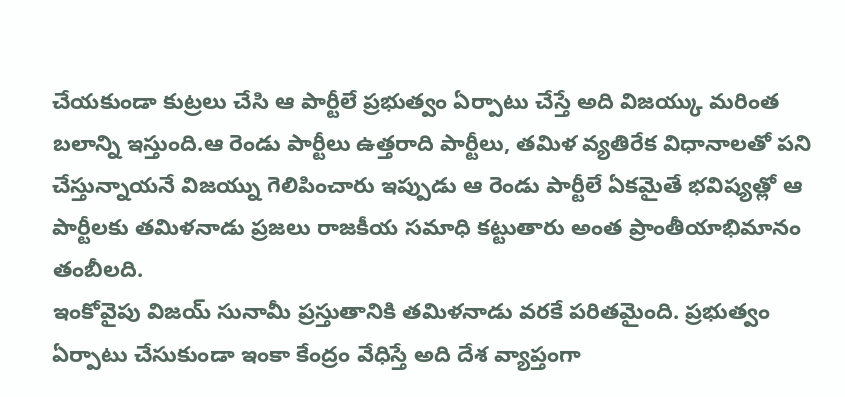చేయకుండా కుట్రలు చేసి ఆ పార్టీలే ప్రభుత్వం ఏర్పాటు చేస్తే అది విజయ్కు మరింత బలాన్ని ఇస్తుంది.ఆ రెండు పార్టీలు ఉత్తరాది పార్టీలు, తమిళ వ్యతిరేక విధానాలతో పని చేస్తున్నాయనే విజయ్ను గెలిపించారు ఇప్పుడు ఆ రెండు పార్టీలే ఏకమైతే భవిష్యత్లో ఆ పార్టీలకు తమిళనాడు ప్రజలు రాజకీయ సమాధి కట్టుతారు అంత ప్రాంతీయాభిమానం తంబీలది.
ఇంకోవైపు విజయ్ సునామీ ప్రస్తుతానికి తమిళనాడు వరకే పరితమైంది. ప్రభుత్వం ఏర్పాటు చేసుకుండా ఇంకా కేంద్రం వేధిస్తే అది దేశ వ్యాప్తంగా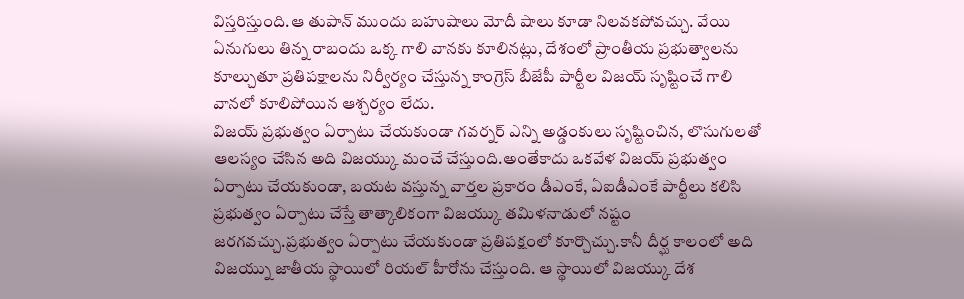విస్తరిస్తుంది.ఆ తుపాన్ ముందు బహుషాలు మోదీ షాలు కూడా నిలవకపోవచ్చు. వేయి ఏనుగులు తిన్న రాబందు ఒక్క గాలి వానకు కూలినట్లు, దేశంలో ప్రాంతీయ ప్రభుత్వాలను కూల్చుతూ ప్రతిపక్షాలను నిర్వీర్యం చేస్తున్న కాంగ్రెస్ బీజేపీ పార్టీల విజయ్ సృష్టించే గాలి వానలో కూలిపోయిన ఆశ్చర్యం లేదు.
విజయ్ ప్రభుత్వం ఏర్పాటు చేయకుండా గవర్నర్ ఎన్ని అడ్డంకులు సృష్టించిన, లొసుగులతో ఆలస్యం చేసిన అది విజయ్కు మంచే చేస్తుంది.అంతేకాదు ఒకవేళ విజయ్ ప్రభుత్వం ఏర్పాటు చేయకుండా, బయట వస్తున్న వార్తల ప్రకారం డీఎంకే, ఏఐడీఎంకే పార్టీలు కలిసి ప్రభుత్వం ఏర్పాటు చేస్తే తాత్కాలికంగా విజయ్కు తమిళనాడులో నష్టం జరగవచ్చు.ప్రభుత్వం ఏర్పాటు చేయకుండా ప్రతిపక్షంలో కూర్చొచ్చు.కానీ దీర్ఘ కాలంలో అది విజయ్ను జాతీయ స్థాయిలో రియల్ హీరోను చేస్తుంది. ఆ స్థాయిలో విజయ్కు దేశ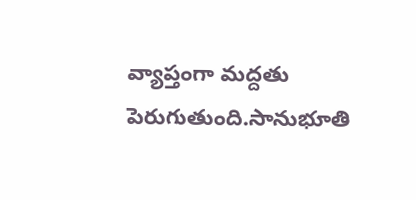వ్యాప్తంగా మద్దతు పెరుగుతుంది.సానుభూతి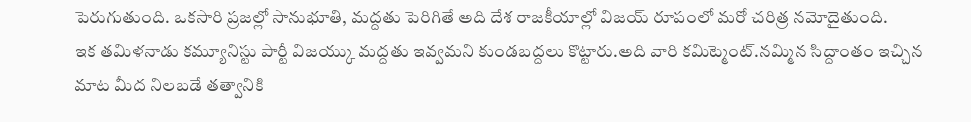పెరుగుతుంది. ఒకసారి ప్రజల్లో సానుభూతి, మద్దతు పెరిగితే అది దేశ రాజకీయాల్లో విజయ్ రూపంలో మరో చరిత్ర నమోదైతుంది.
ఇక తమిళనాడు కమ్యూనిస్టు పార్టీ విజయ్కు మద్దతు ఇవ్వమని కుండబద్దలు కొట్టారు.అది వారి కమిట్మెంట్.నమ్మిన సిద్దాంతం ఇచ్చిన మాట మీద నిలబడే తత్వానికి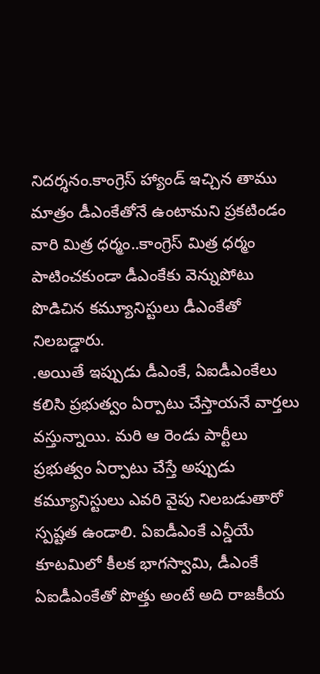నిదర్శనం.కాంగ్రెస్ హ్యాండ్ ఇచ్చిన తాము మాత్రం డీఎంకేతోనే ఉంటామని ప్రకటిండం వారి మిత్ర ధర్మం..కాంగ్రెస్ మిత్ర ధర్మం పాటించకుండా డీఎంకేకు వెన్నుపోటు పొడిచిన కమ్యూనిస్టులు డీఎంకేతో నిలబడ్డారు.
.అయితే ఇప్పుడు డీఎంకే, ఏఐడీఎంకేలు కలిసి ప్రభుత్వం ఏర్పాటు చేస్తాయనే వార్తలు వస్తున్నాయి. మరి ఆ రెండు పార్టీలు ప్రభుత్వం ఏర్పాటు చేస్తే అప్పుడు కమ్యూనిస్టులు ఎవరి వైపు నిలబడుతారో స్పష్టత ఉండాలి. ఏఐడీఎంకే ఎన్డీయే కూటమిలో కీలక భాగస్వామి, డీఎంకే ఏఐడీఎంకేతో పొత్తు అంటే అది రాజకీయ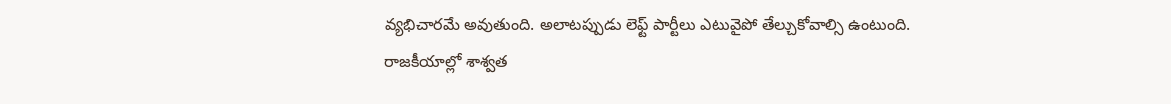వ్యభిచారమే అవుతుంది. అలాటప్పుడు లెఫ్ట్ పార్టీలు ఎటువైపో తేల్చుకోవాల్సి ఉంటుంది.
రాజకీయాల్లో శాశ్వత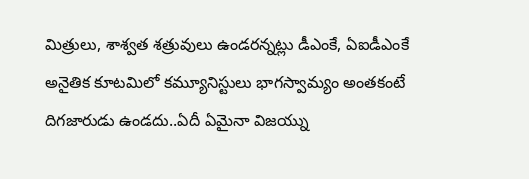మిత్రులు, శాశ్వత శత్రువులు ఉండరన్నట్లు డీఎంకే, ఏఐడీఎంకే అనైతిక కూటమిలో కమ్యూనిస్టులు భాగస్వామ్యం అంతకంటే దిగజారుడు ఉండదు..ఏదీ ఏమైనా విజయ్ను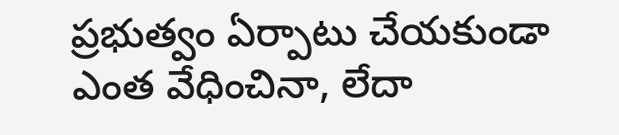ప్రభుత్వం ఏర్పాటు చేయకుండా ఎంత వేధించినా, లేదా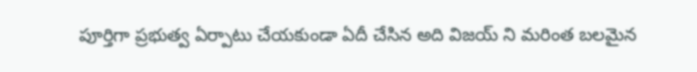పూర్తిగా ప్రభుత్వ ఏర్పాటు చేయకుండా ఏదీ చేసిన అది విజయ్ ని మరింత బలమైన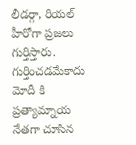లీడర్గా, రియల్ హీరోగా ప్రజలు గుర్తిస్తారు. గుర్తించడమేకాదు మోదీ కి ప్రత్యామ్నాయ నేతగా చూసిన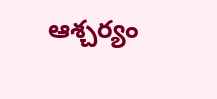ఆశ్చర్యం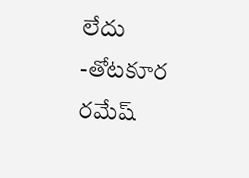లేదు
-తోటకూర రమేష్